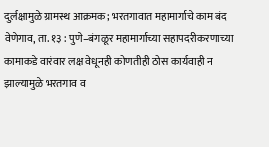दुर्लक्षामुळे ग्रामस्थ आक्रमक; भरतगावात महामार्गाचे काम बंद
वेणेगाव, ता. १३ : पुणे–बंगळूर महामार्गाच्या सहापदरीकरणाच्या कामाकडे वारंवार लक्ष वेधूनही कोणतीही ठोस कार्यवाही न झाल्यामुळे भरतगाव व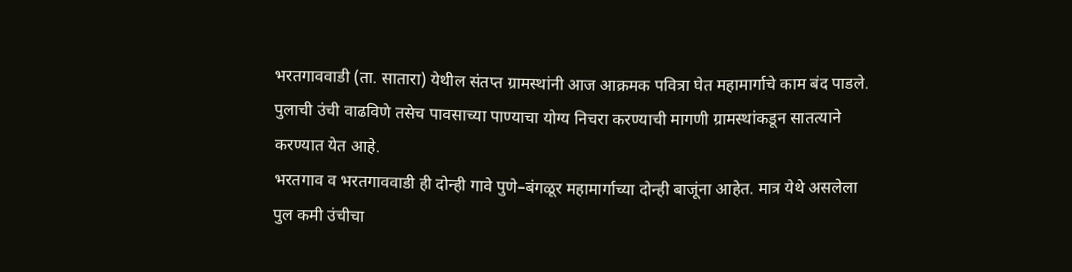भरतगाववाडी (ता. सातारा) येथील संतप्त ग्रामस्थांनी आज आक्रमक पवित्रा घेत महामार्गाचे काम बंद पाडले. पुलाची उंची वाढविणे तसेच पावसाच्या पाण्याचा योग्य निचरा करण्याची मागणी ग्रामस्थांकडून सातत्याने करण्यात येत आहे.
भरतगाव व भरतगाववाडी ही दोन्ही गावे पुणे–बंगळूर महामार्गाच्या दोन्ही बाजूंना आहेत. मात्र येथे असलेला पुल कमी उंचीचा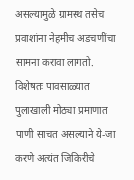असल्यामुळे ग्रामस्थ तसेच प्रवाशांना नेहमीच अडचणींचा सामना करावा लागतो. विशेषतः पावसाळ्यात पुलाखाली मोठ्या प्रमाणात पाणी साचत असल्याने ये-जा करणे अत्यंत जिकिरीचे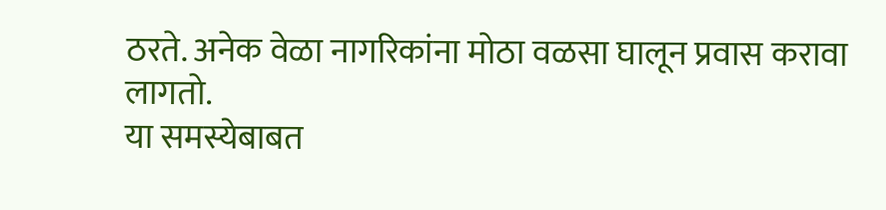ठरते. अनेक वेळा नागरिकांना मोठा वळसा घालून प्रवास करावा लागतो.
या समस्येबाबत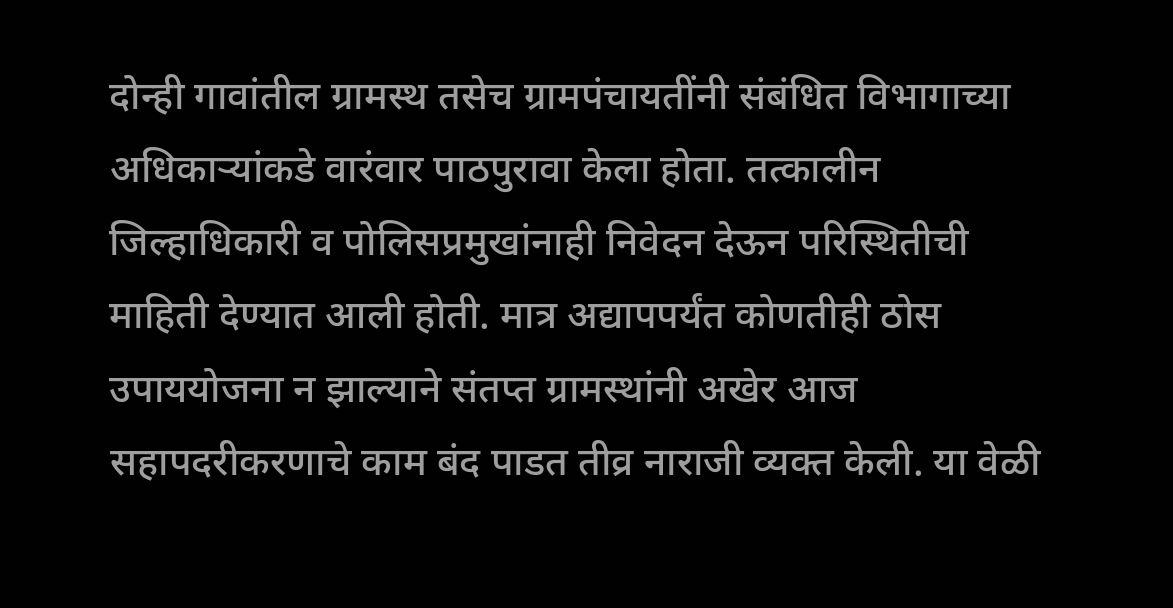दोन्ही गावांतील ग्रामस्थ तसेच ग्रामपंचायतींनी संबंधित विभागाच्या अधिकाऱ्यांकडे वारंवार पाठपुरावा केला होता. तत्कालीन जिल्हाधिकारी व पोलिसप्रमुखांनाही निवेदन देऊन परिस्थितीची माहिती देण्यात आली होती. मात्र अद्यापपर्यंत कोणतीही ठोस उपाययोजना न झाल्याने संतप्त ग्रामस्थांनी अखेर आज सहापदरीकरणाचे काम बंद पाडत तीव्र नाराजी व्यक्त केली. या वेळी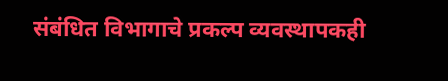संबंधित विभागाचे प्रकल्प व्यवस्थापकही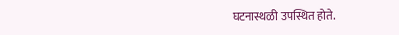घटनास्थळी उपस्थित होते.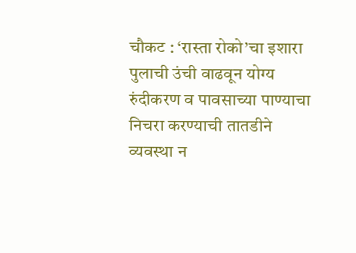चौकट : ‘रास्ता रोको’चा इशारा
पुलाची उंची वाढवून योग्य रुंदीकरण व पावसाच्या पाण्याचा निचरा करण्याची तातडीने व्यवस्था न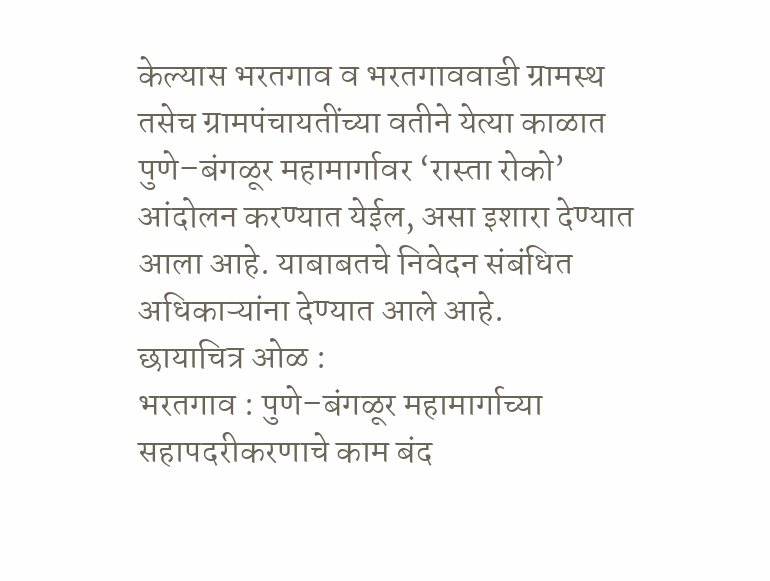केल्यास भरतगाव व भरतगाववाडी ग्रामस्थ तसेच ग्रामपंचायतींच्या वतीने येत्या काळात पुणे–बंगळूर महामार्गावर ‘रास्ता रोको’ आंदोलन करण्यात येईल, असा इशारा देण्यात आला आहे. याबाबतचे निवेदन संबंधित अधिकाऱ्यांना देण्यात आले आहे.
छायाचित्र ओळ :
भरतगाव : पुणे–बंगळूर महामार्गाच्या सहापदरीकरणाचे काम बंद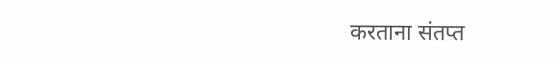करताना संतप्त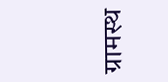ग्रामस्थ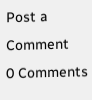Post a Comment
0 Comments